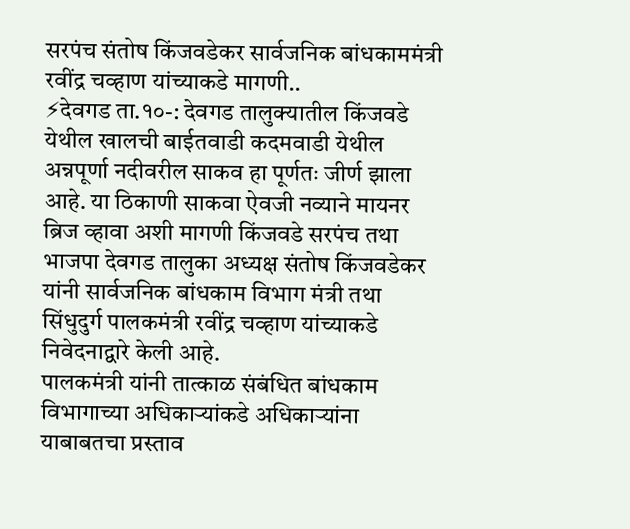सरपंच संतोष किंजवडेकर सार्वजनिक बांधकाममंत्री रवींद्र चव्हाण यांच्याकडे मागणी..
⚡देवगड ता.१०-: देवगड तालुक्यातील किंजवडे येथील खालची बाईतवाडी कदमवाडी येथील अन्नपूर्णा नदीवरील साकव हा पूर्णतः जीर्ण झाला आहे. या ठिकाणी साकवा ऐवजी नव्याने मायनर ब्रिज व्हावा अशी मागणी किंजवडे सरपंच तथा भाजपा देवगड तालुका अध्यक्ष संतोष किंजवडेकर यांनी सार्वजनिक बांधकाम विभाग मंत्री तथा सिंधुदुर्ग पालकमंत्री रवींद्र चव्हाण यांच्याकडे निवेदनाद्वारे केली आहे.
पालकमंत्री यांनी तात्काळ संबंधित बांधकाम विभागाच्या अधिकाऱ्यांकडे अधिकाऱ्यांना याबाबतचा प्रस्ताव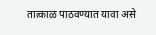तात्काळ पाठवण्यात यावा असे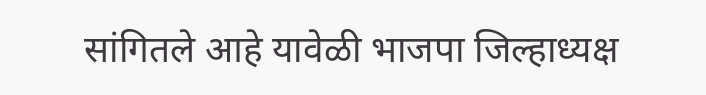सांगितले आहे यावेळी भाजपा जिल्हाध्यक्ष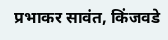प्रभाकर सावंत, किंजवडे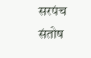सरपंच संतोष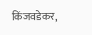किंजवडेकर,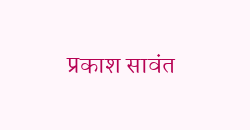प्रकाश सावंत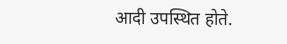आदी उपस्थित होते.